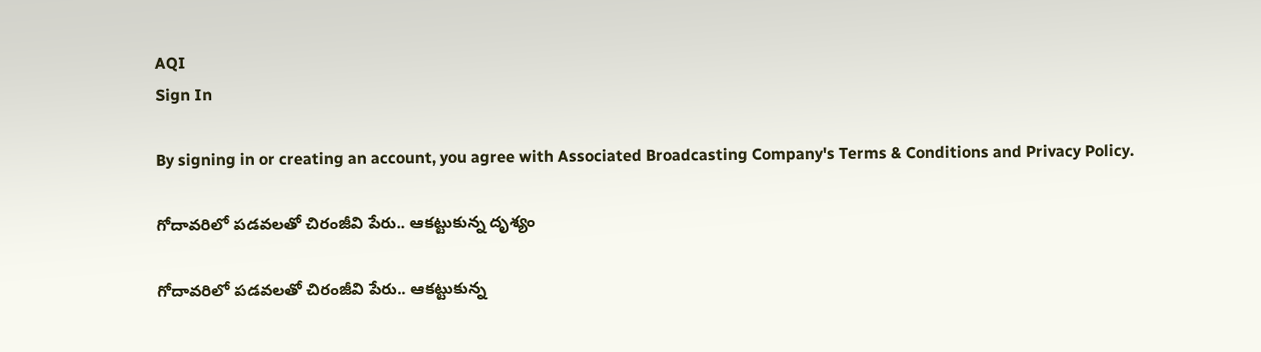AQI
Sign In

By signing in or creating an account, you agree with Associated Broadcasting Company's Terms & Conditions and Privacy Policy.

గోదావరిలో పడవలతో చిరంజీవి పేరు.. ఆకట్టుకున్న దృశ్యం

గోదావరిలో పడవలతో చిరంజీవి పేరు.. ఆకట్టుకున్న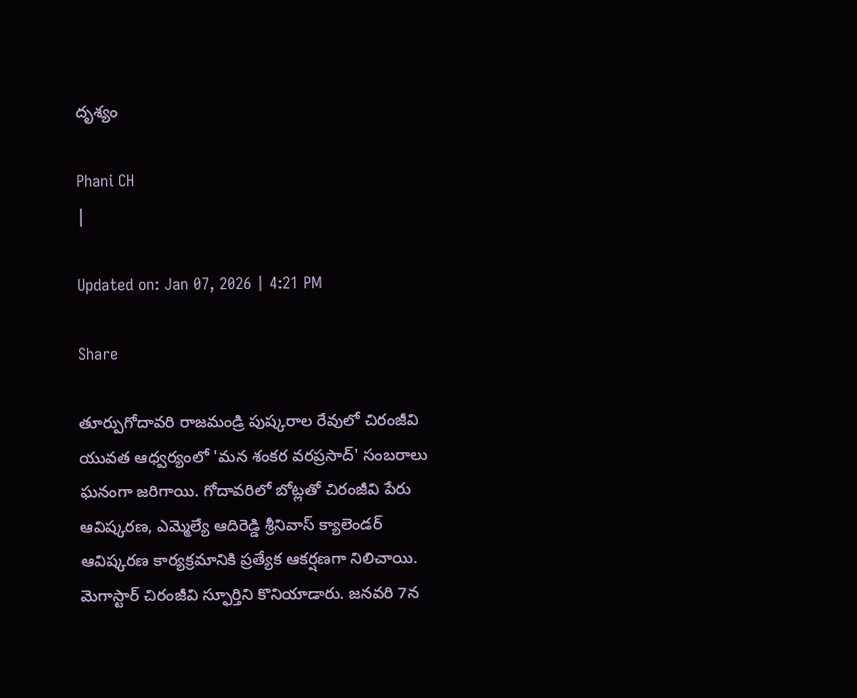దృశ్యం

Phani CH
|

Updated on: Jan 07, 2026 | 4:21 PM

Share

తూర్పుగోదావరి రాజమండ్రి పుష్కరాల రేవులో చిరంజీవి యువత ఆధ్వర్యంలో 'మన శంకర వరప్రసాద్' సంబరాలు ఘనంగా జరిగాయి. గోదావరిలో బోట్లతో చిరంజీవి పేరు ఆవిష్కరణ, ఎమ్మెల్యే ఆదిరెడ్డి శ్రీనివాస్ క్యాలెండర్ ఆవిష్కరణ కార్యక్రమానికి ప్రత్యేక ఆకర్షణగా నిలిచాయి. మెగాస్టార్ చిరంజీవి స్ఫూర్తిని కొనియాడారు. జనవరి 7న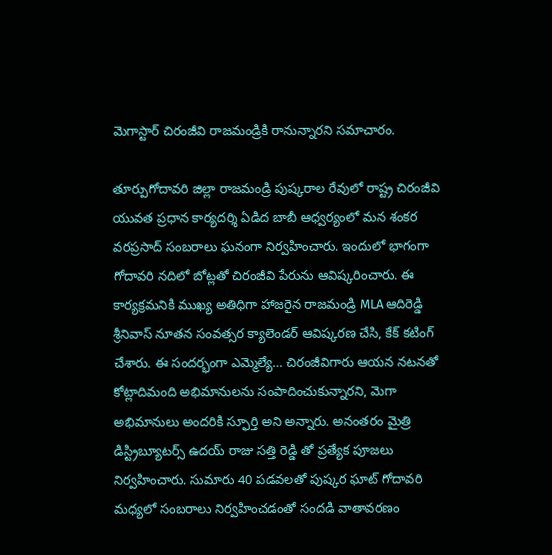మెగాస్టార్ చిరంజీవి రాజమండ్రికి రానున్నారని సమాచారం.

తూర్పుగోదావరి జిల్లా రాజమండ్రి పుష్కరాల రేవులో రాష్ట్ర చిరంజీవి యువత ప్రధాన కార్యదర్శి ఏడిద బాబీ ఆధ్వర్యంలో మన శంకర వరప్రసాద్ సంబరాలు ఘనంగా నిర్వహించారు. ఇందులో భాగంగా గోదావరి నదిలో బోట్లతో చిరంజీవి పేరును ఆవిష్కరించారు. ఈ కార్యక్రమనికి ముఖ్య అతిధిగా హాజరైన రాజమండ్రి MLA ఆదిరెడ్డి శ్రీనివాస్ నూతన సంవత్సర క్యాలెండర్ ఆవిష్కరణ చేసి, కేక్ కటింగ్ చేశారు. ఈ సందర్భంగా ఎమ్మెల్యే… చిరంజీవిగారు ఆయన నటనతో కోట్లాదిమంది అభిమానులను సంపాదించుకున్నారని, మెగా అభిమానులు అందరికి స్ఫూర్తి అని అన్నారు. అనంతరం మైత్రి డిస్ట్రిబ్యూటర్స్ ఉదయ్ రాజు సత్తి రెడ్డి తో ప్రత్యేక పూజలు నిర్వహించారు. సుమారు 40 పడవలతో పుష్కర ఘాట్ గోదావరి మధ్యలో సంబరాలు నిర్వహించడంతో సందడి వాతావరణం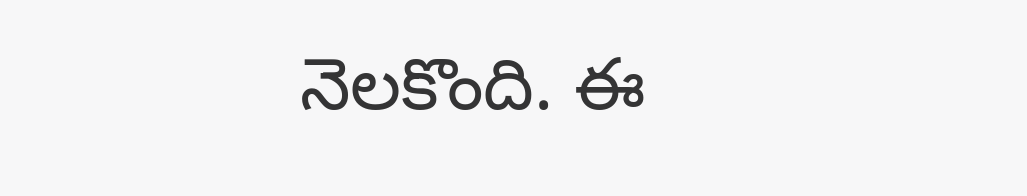నెలకొంది. ఈ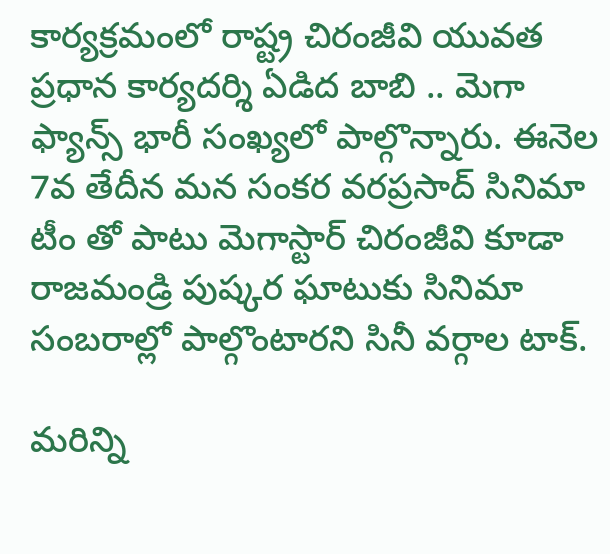కార్యక్రమంలో రాష్ట్ర చిరంజీవి యువత ప్రధాన కార్యదర్శి ఏడిద బాబి .. మెగా ఫ్యాన్స్ భారీ సంఖ్యలో పాల్గొన్నారు. ఈనెల 7వ తేదీన మన సంకర వరప్రసాద్ సినిమా టీం తో పాటు మెగాస్టార్ చిరంజీవి కూడా రాజమండ్రి పుష్కర ఘాటుకు సినిమా సంబరాల్లో పాల్గొంటారని సినీ వర్గాల టాక్‌.

మరిన్ని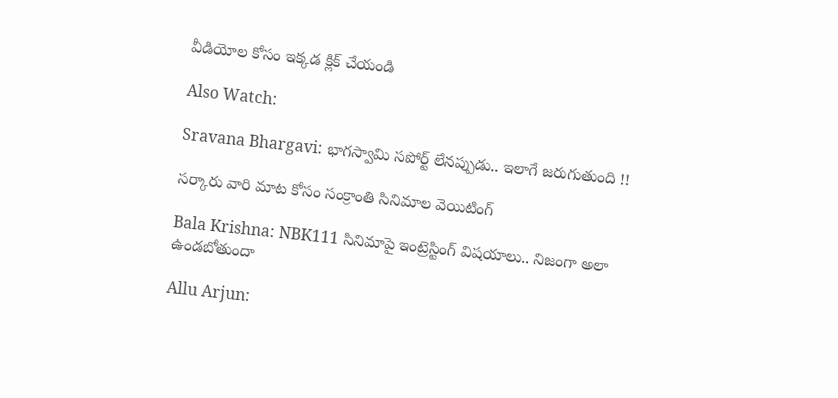వీడియోల కోసం ఇక్కడ క్లిక్ చేయండి

Also Watch:

Sravana Bhargavi: భాగస్వామి సపోర్ట్‌ లేనప్పుడు.. ఇలాగే జరుగుతుంది !!

సర్కారు వారి మాట కోసం సంక్రాంతి సినిమాల వెయిటింగ్

Bala Krishna: NBK111 సినిమాపై ఇంట్రెస్టింగ్ విషయాలు.. నిజంగా అలా ఉండబోతుందా

Allu Arjun: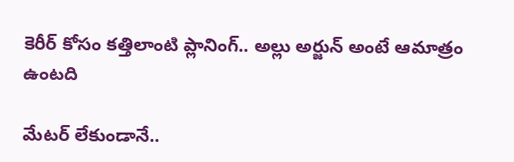కెరీర్ కోసం కత్తిలాంటి ప్లానింగ్.. అల్లు అర్జున్ అంటే ఆమాత్రం ఉంటది

మేటర్ లేకుండానే..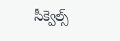సీక్వెల్స్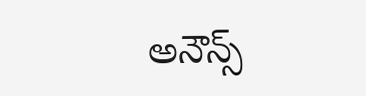అనౌన్స్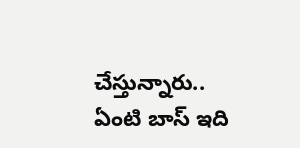చేస్తున్నారు.. ఏంటి బాస్ ఇది